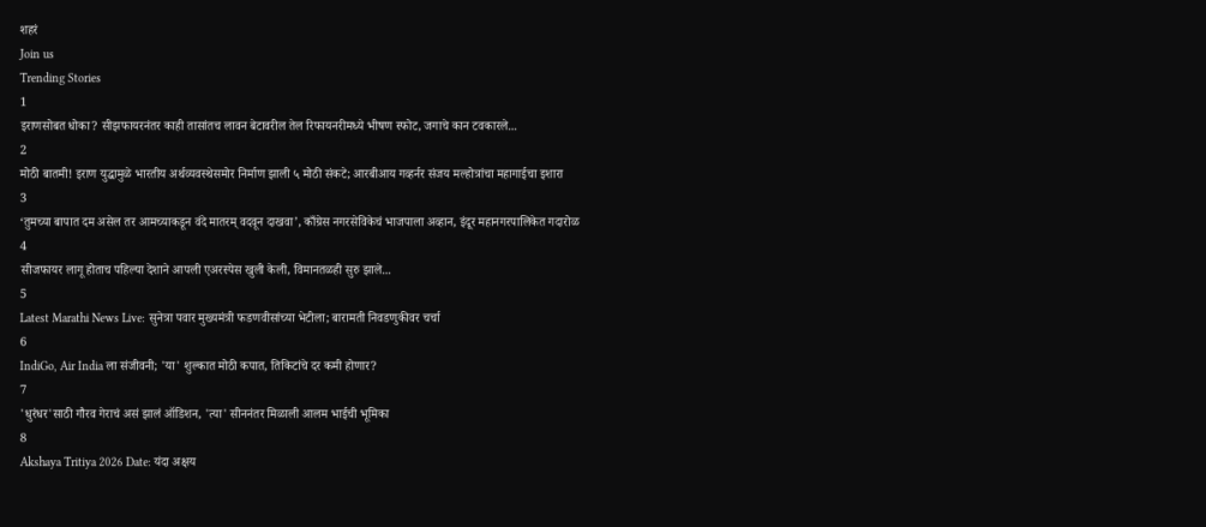शहरं
Join us
Trending Stories
1
इराणसोबत धोका? सीझफायरनंतर काही तासांतच लावन बेटावरील तेल रिफायनरीमध्ये भीषण स्फोट, जगाचे कान टवकारले...
2
मोठी बातमी! इराण युद्धामुळे भारतीय अर्थव्यवस्थेसमोर निर्माण झाली ५ मोठी संकटे; आरबीआय गव्हर्नर संजय मल्होत्रांचा महागाईचा इशारा
3
‘तुमच्या बापात दम असेल तर आमच्याकडून वंदे मातरम् वदवून दाखवा’, काँग्रेस नगरसेविकेचं भाजपाला अव्हान, इंदूर महानगरपालिकेत गदारोळ
4
सीजफायर लागू होताच पहिल्या देशाने आपली एअरस्पेस खुली केली, विमानतळही सुरु झाले...
5
Latest Marathi News Live: सुनेत्रा पवार मुख्यमंत्री फडणवीसांच्या भेटीला; बारामती निवडणुकीवर चर्चा
6
IndiGo, Air India ला संजीवनी; 'या' शुल्कात मोठी कपात, तिकिटांचे दर कमी होणार?
7
'धुरंधर'साठी गौरव गेराचं असं झालं ऑडिशन, 'त्या' सीननंतर मिळाली आलम भाईची भूमिका
8
Akshaya Tritiya 2026 Date: यंदा अक्षय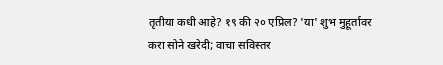तृतीया कधी आहे? १९ की २० एप्रिल? 'या' शुभ मुहूर्तावर करा सोने खरेदी; वाचा सविस्तर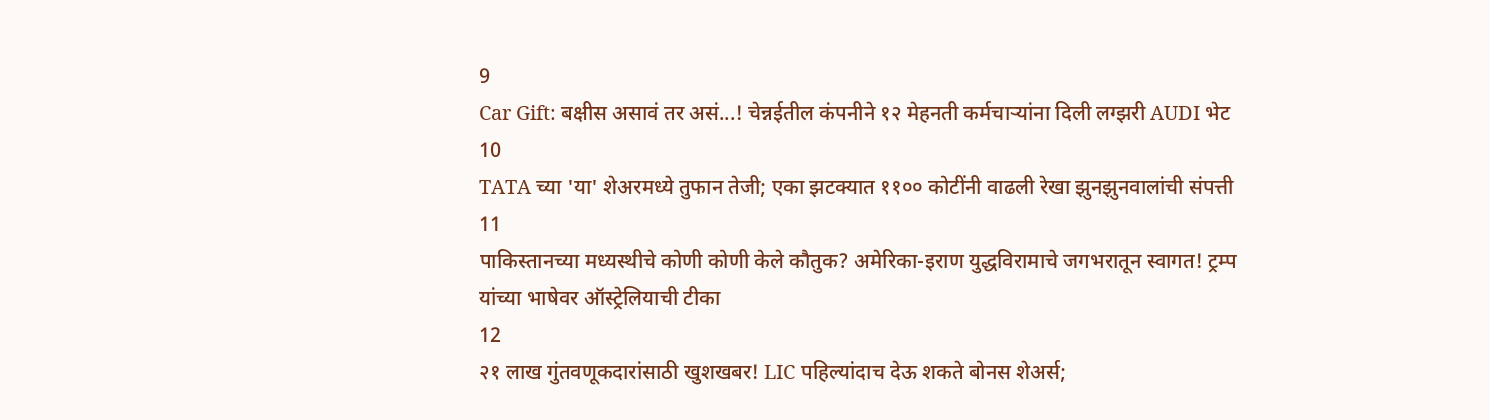9
Car Gift: बक्षीस असावं तर असं...! चेन्नईतील कंपनीने १२ मेहनती कर्मचाऱ्यांना दिली लग्झरी AUDI भेट
10
TATA च्या 'या' शेअरमध्ये तुफान तेजी; एका झटक्यात ११०० कोटींनी वाढली रेखा झुनझुनवालांची संपत्ती
11
पाकिस्तानच्या मध्यस्थीचे कोणी कोणी केले कौतुक? अमेरिका-इराण युद्धविरामाचे जगभरातून स्वागत! ट्रम्प यांच्या भाषेवर ऑस्ट्रेलियाची टीका
12
२१ लाख गुंतवणूकदारांसाठी खुशखबर! LIC पहिल्यांदाच देऊ शकते बोनस शेअर्स;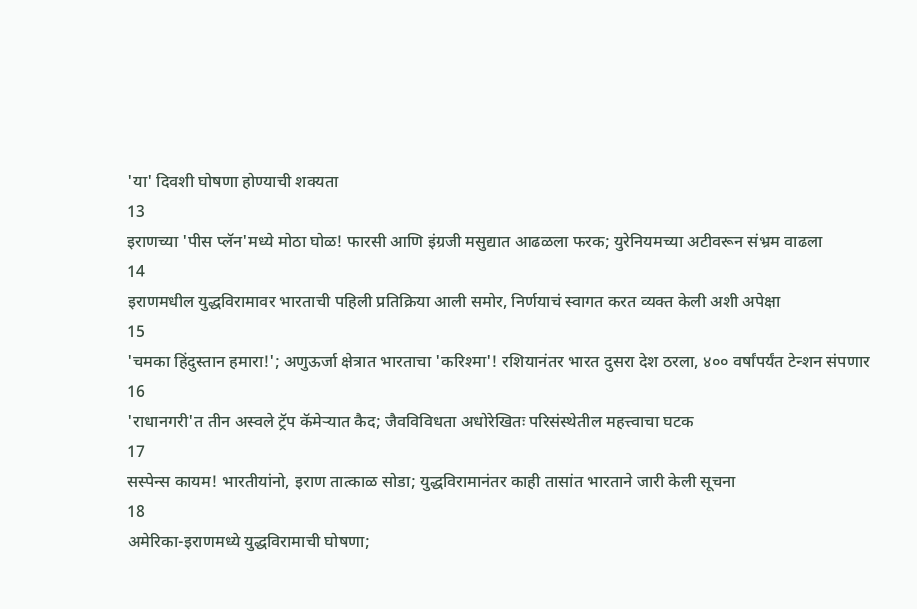'या' दिवशी घोषणा होण्याची शक्यता
13
इराणच्या 'पीस प्लॅन'मध्ये मोठा घोळ! फारसी आणि इंग्रजी मसुद्यात आढळला फरक; युरेनियमच्या अटीवरून संभ्रम वाढला
14
इराणमधील युद्धविरामावर भारताची पहिली प्रतिक्रिया आली समोर, निर्णयाचं स्वागत करत व्यक्त केली अशी अपेक्षा
15
'चमका हिंदुस्तान हमारा!'; अणुऊर्जा क्षेत्रात भारताचा 'करिश्मा'! रशियानंतर भारत दुसरा देश ठरला, ४०० वर्षांपर्यंत टेन्शन संपणार
16
'राधानगरी'त तीन अस्वले ट्रॅप कॅमेऱ्यात कैद; जैवविविधता अधोरेखितः परिसंस्थेतील महत्त्वाचा घटक
17
सस्पेन्स कायम! भारतीयांनो, इराण तात्काळ सोडा; युद्धविरामानंतर काही तासांत भारताने जारी केली सूचना
18
अमेरिका-इराणमध्ये युद्धविरामाची घोषणा;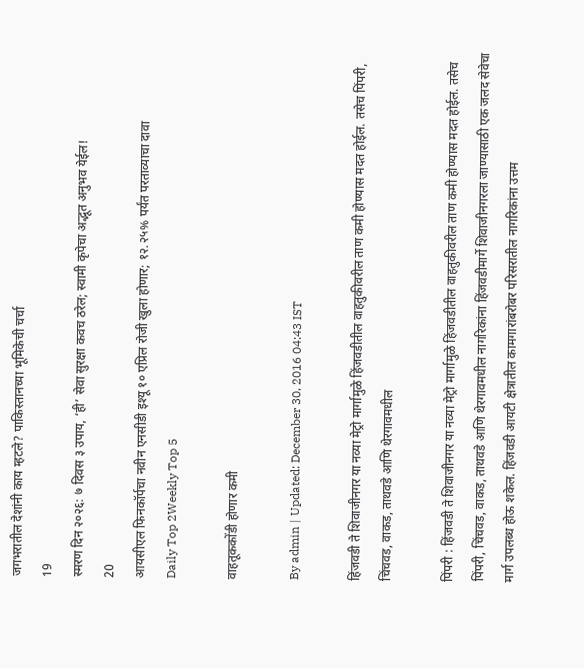जगभरातील देशांनी काय म्हटले? पाकिस्तानच्या भूमिकेची चर्चा
19
स्मरण दिन २०२६: ७ दिवस ३ उपाय, ‘ही’ सेवा सुरक्षा कवच ठरेल; स्वामी कृपेचा अद्भूत अनुभव येईल!
20
आयसीएल फिनकॉर्पचा नवीन एनसीडी इश्यू १० एप्रिल रोजी खुला होणार; १२.२५% पर्यंत परताव्याचा दावा
Daily Top 2Weekly Top 5

वाहतूककोंडी होणार कमी

By admin | Updated: December 30, 2016 04:43 IST

हिंजवडी ते शिवाजीनगर या नव्या मेट्रो मार्गामुळे हिंजवडीतील वाहतुकीवरील ताण कमी होण्यास मदत होईल. तसेच पिंपरी, चिंचवड, वाकड, ताथवडे आणि थेरगावमधील

पिंपरी : हिंजवडी ते शिवाजीनगर या नव्या मेट्रो मार्गामुळे हिंजवडीतील वाहतुकीवरील ताण कमी होण्यास मदत होईल. तसेच पिंपरी, चिंचवड, वाकड, ताथवडे आणि थेरगावमधील नागरिकांना हिंजवडीमार्गे शिवाजीनगरला जाण्यासाठी एक जलद सेवेचा मार्ग उपलब्ध होऊ शकेल. हिंजवडी आयटी क्षेत्रातील कामगारांबरोबर परिसरातील नागरिकांना उत्तम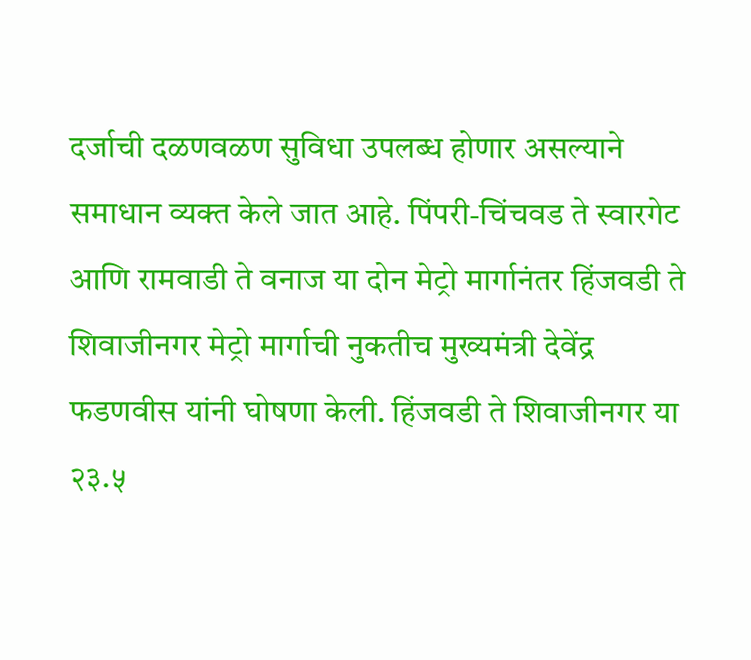दर्जाची दळणवळण सुविधा उपलब्ध होणार असल्याने समाधान व्यक्त केले जात आहे. पिंपरी-चिंचवड ते स्वारगेट आणि रामवाडी ते वनाज या दोन मेट्रो मार्गानंतर हिंजवडी ते शिवाजीनगर मेट्रो मार्गाची नुकतीच मुख्यमंत्री देवेंद्र फडणवीस यांनी घोषणा केली. हिंजवडी ते शिवाजीनगर या २३.५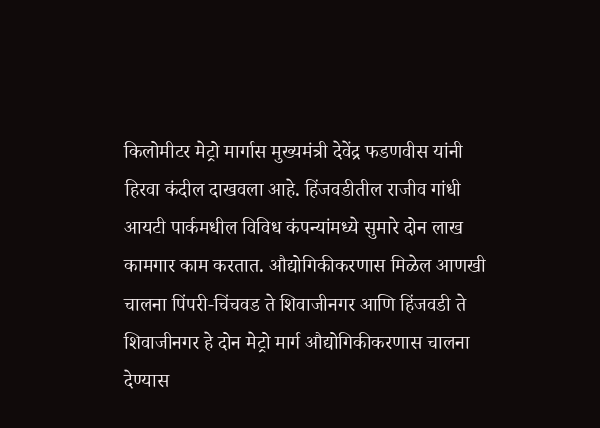किलोमीटर मेट्रो मार्गास मुख्यमंत्री देवेंद्र फडणवीस यांनी हिरवा कंदील दाखवला आहे. हिंजवडीतील राजीव गांधी आयटी पार्कमधील विविध कंपन्यांमध्ये सुमारे दोन लाख कामगार काम करतात. औद्योगिकीकरणास मिळेल आणखी चालना पिंपरी-चिंचवड ते शिवाजीनगर आणि हिंजवडी ते शिवाजीनगर हे दोन मेट्रो मार्ग औद्योगिकीकरणास चालना देण्यास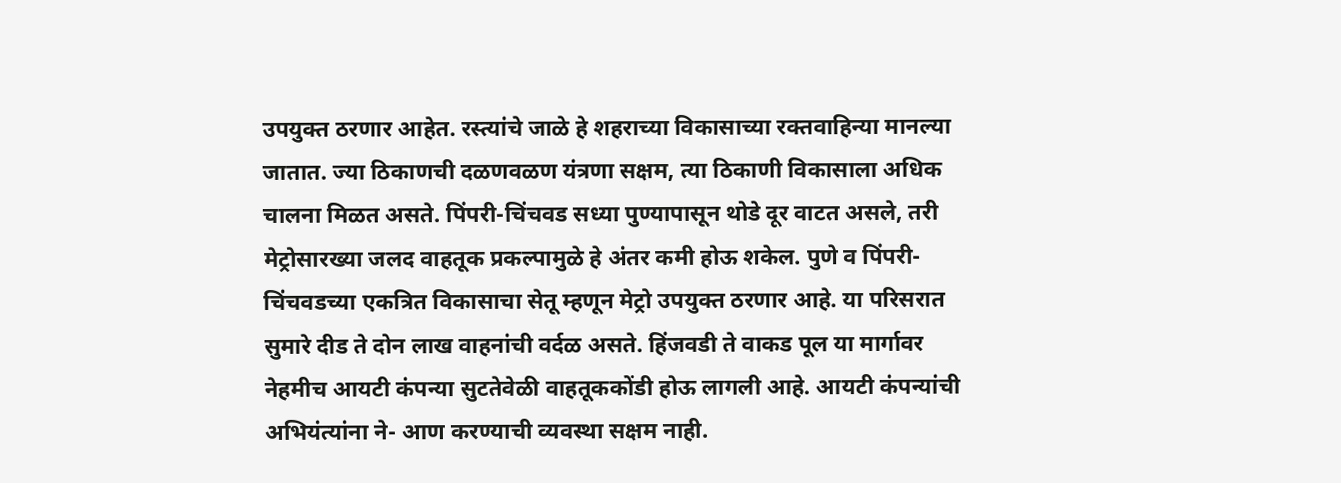उपयुक्त ठरणार आहेत. रस्त्यांचे जाळे हे शहराच्या विकासाच्या रक्तवाहिन्या मानल्या जातात. ज्या ठिकाणची दळणवळण यंत्रणा सक्षम, त्या ठिकाणी विकासाला अधिक चालना मिळत असते. पिंपरी-चिंचवड सध्या पुण्यापासून थोडे दूर वाटत असले, तरी मेट्रोसारख्या जलद वाहतूक प्रकल्पामुळे हे अंतर कमी होऊ शकेल. पुणे व पिंपरी-चिंचवडच्या एकत्रित विकासाचा सेतू म्हणून मेट्रो उपयुक्त ठरणार आहे. या परिसरात सुमारे दीड ते दोन लाख वाहनांची वर्दळ असते. हिंजवडी ते वाकड पूल या मार्गावर नेहमीच आयटी कंपन्या सुटतेवेळी वाहतूककोंडी होऊ लागली आहे. आयटी कंपन्यांची अभियंत्यांना ने- आण करण्याची व्यवस्था सक्षम नाही.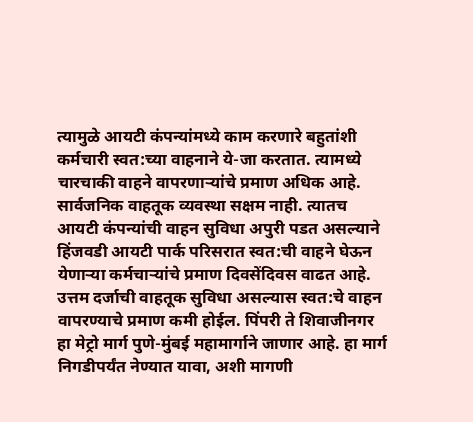त्यामुळे आयटी कंपन्यांमध्ये काम करणारे बहुतांशी कर्मचारी स्वत:च्या वाहनाने ये-जा करतात. त्यामध्ये चारचाकी वाहने वापरणाऱ्यांचे प्रमाण अधिक आहे. सार्वजनिक वाहतूक व्यवस्था सक्षम नाही. त्यातच आयटी कंपन्यांची वाहन सुविधा अपुरी पडत असल्याने हिंजवडी आयटी पार्क परिसरात स्वत:ची वाहने घेऊन येणाऱ्या कर्मचाऱ्यांचे प्रमाण दिवसेंदिवस वाढत आहे. उत्तम दर्जाची वाहतूक सुविधा असल्यास स्वत:चे वाहन वापरण्याचे प्रमाण कमी होईल. पिंपरी ते शिवाजीनगर हा मेट्रो मार्ग पुणे-मुंबई महामार्गाने जाणार आहे. हा मार्ग निगडीपर्यंत नेण्यात यावा, अशी मागणी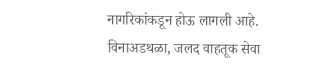नागरिकांकडून होऊ लागली आहे. विनाअडथळा, जलद वाहतूक सेवा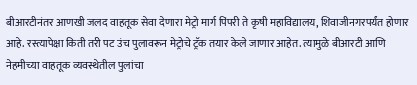बीआरटीनंतर आणखी जलद वाहतूक सेवा देणारा मेट्रो मार्ग पिंपरी ते कृषी महाविद्यालय, शिवाजीनगरपर्यंत होणार आहे. रस्त्यापेक्षा किती तरी पट उंच पुलावरून मेट्रोचे ट्रॅक तयार केले जाणार आहेत. त्यामुळे बीआरटी आणि नेहमीच्या वाहतूक व्यवस्थेतील पुलांचा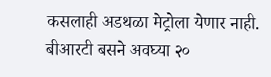कसलाही अडथळा मेट्रोला येणार नाही. बीआरटी बसने अवघ्या २०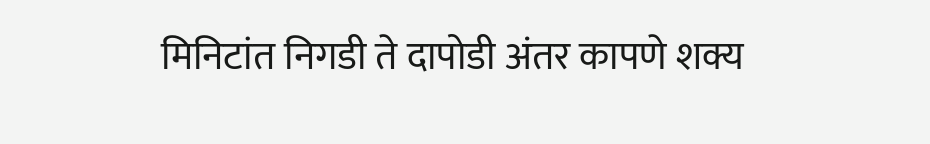मिनिटांत निगडी ते दापोडी अंतर कापणे शक्य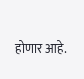होणार आहे.